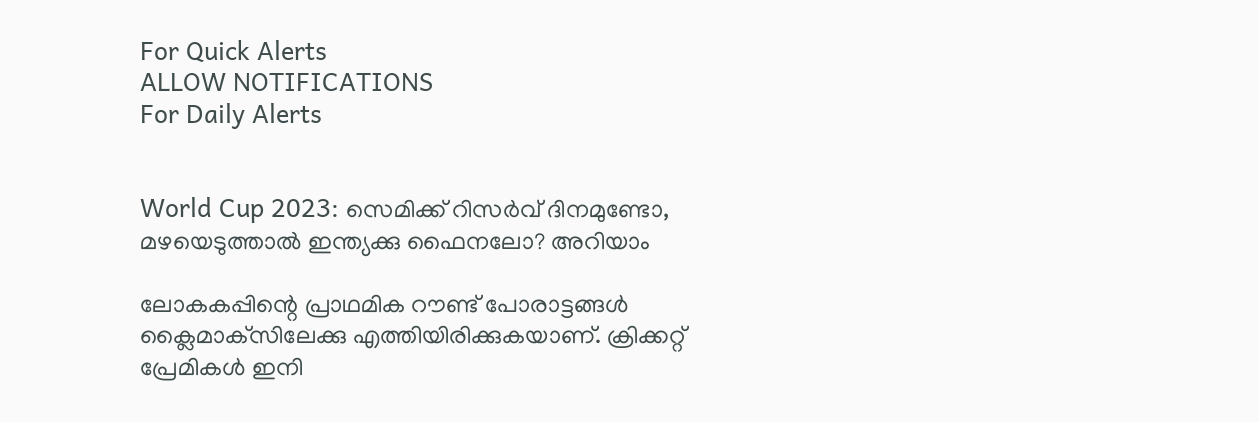For Quick Alerts
ALLOW NOTIFICATIONS
For Daily Alerts


World Cup 2023: സെമിക്ക് റിസര്‍വ് ദിനമുണ്ടോ, മഴയെടുത്താല്‍ ഇന്ത്യക്കു ഫൈനലോ? അറിയാം

ലോകകപ്പിന്റെ പ്രാഥമിക റൗണ്ട് പോരാട്ടങ്ങള്‍ ക്ലൈമാക്‌സിലേക്കു എത്തിയിരിക്കുകയാണ്. ക്രിക്കറ്റ് പ്രേമികള്‍ ഇനി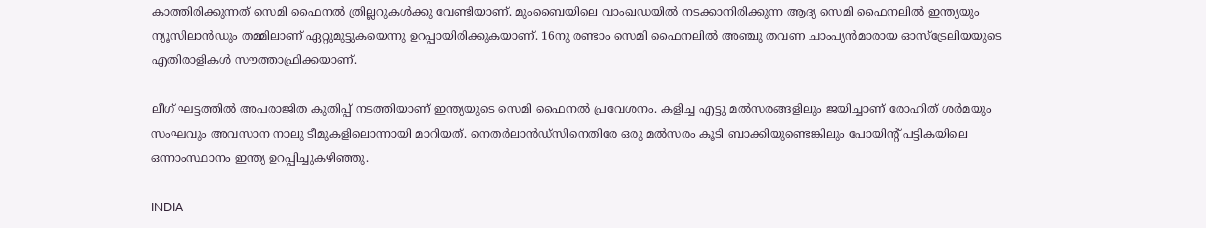കാത്തിരിക്കുന്നത് സെമി ഫൈനല്‍ ത്രില്ലറുകള്‍ക്കു വേണ്ടിയാണ്. മുംബൈയിലെ വാംഖഡയില്‍ നടക്കാനിരിക്കുന്ന ആദ്യ സെമി ഫൈനലില്‍ ഇന്ത്യയും ന്യൂസിലാന്‍ഡും തമ്മിലാണ് ഏറ്റുമുട്ടുകയെന്നു ഉറപ്പായിരിക്കുകയാണ്. 16നു രണ്ടാം സെമി ഫൈനലില്‍ അഞ്ചു തവണ ചാംപ്യന്‍മാരായ ഓസ്‌ട്രേലിയയുടെ എതിരാളികള്‍ സൗത്താഫ്രിക്കയാണ്.

ലീഗ് ഘട്ടത്തില്‍ അപരാജിത കുതിപ്പ് നടത്തിയാണ് ഇന്ത്യയുടെ സെമി ഫൈനല്‍ പ്രവേശനം. കളിച്ച എട്ടു മല്‍സരങ്ങളിലും ജയിച്ചാണ് രോഹിത് ശര്‍മയും സംഘവും അവസാന നാലു ടീമുകളിലൊന്നായി മാറിയത്. നെതര്‍ലാന്‍ഡ്‌സിനെതിരേ ഒരു മല്‍സരം കൂടി ബാക്കിയുണ്ടെങ്കിലും പോയിന്റ് പട്ടികയിലെ ഒന്നാംസ്ഥാനം ഇന്ത്യ ഉറപ്പിച്ചുകഴിഞ്ഞു.

INDIA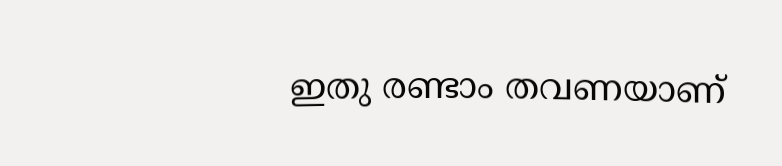ഇതു രണ്ടാം തവണയാണ്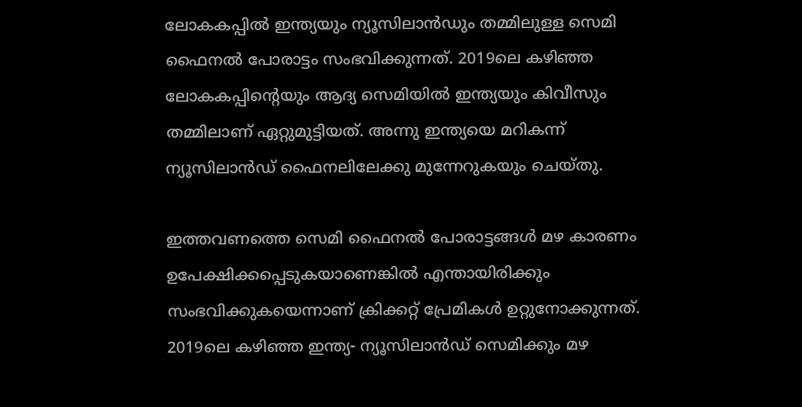ലോകകപ്പില്‍ ഇന്ത്യയും ന്യൂസിലാന്‍ഡും തമ്മിലുള്ള സെമി ഫൈനല്‍ പോരാട്ടം സംഭവിക്കുന്നത്. 2019ലെ കഴിഞ്ഞ ലോകകപ്പിന്റെയും ആദ്യ സെമിയില്‍ ഇന്ത്യയും കിവീസും തമ്മിലാണ് ഏറ്റുമുട്ടിയത്. അന്നു ഇന്ത്യയെ മറികന്ന് ന്യൂസിലാന്‍ഡ് ഫൈനലിലേക്കു മുന്നേറുകയും ചെയ്തു.

ഇത്തവണത്തെ സെമി ഫൈനല്‍ പോരാട്ടങ്ങള്‍ മഴ കാരണം ഉപേക്ഷിക്കപ്പെടുകയാണെങ്കില്‍ എന്തായിരിക്കും സംഭവിക്കുകയെന്നാണ് ക്രിക്കറ്റ് പ്രേമികള്‍ ഉറ്റുനോക്കുന്നത്. 2019ലെ കഴിഞ്ഞ ഇന്ത്യ- ന്യൂസിലാന്‍ഡ് സെമിക്കും മഴ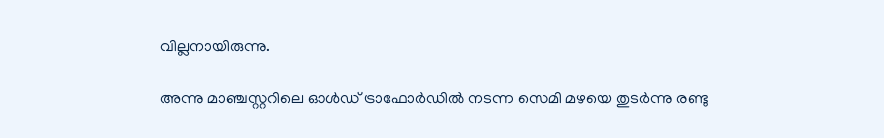വില്ലനായിരുന്നു.

അന്നു മാഞ്ചസ്റ്ററിലെ ഓള്‍ഡ് ട്രാഫോര്‍ഡില്‍ നടന്ന സെമി മഴയെ തുടര്‍ന്നു രണ്ടു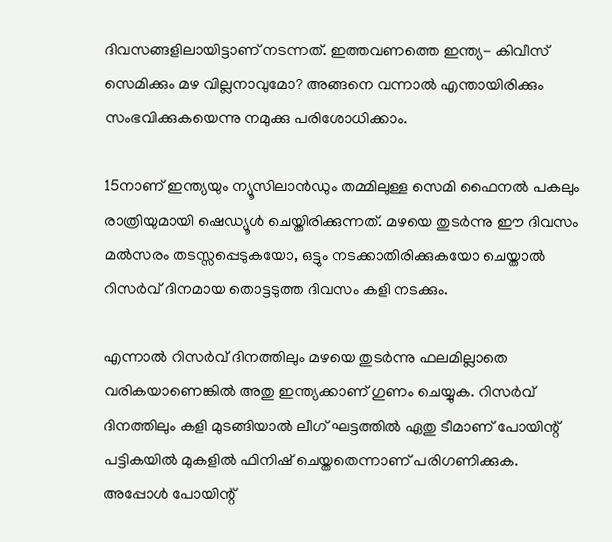ദിവസങ്ങളിലായിട്ടാണ് നടന്നത്. ഇത്തവണത്തെ ഇന്ത്യ- കിവീസ് സെമിക്കും മഴ വില്ലനാവുമോ? അങ്ങനെ വന്നാല്‍ എന്തായിരിക്കും സംഭവിക്കുകയെന്നു നമുക്കു പരിശോധിക്കാം.

15നാണ് ഇന്ത്യയും ന്യൂസിലാന്‍ഡും തമ്മിലുള്ള സെമി ഫൈനല്‍ പകലും രാത്രിയുമായി ഷെഡ്യൂള്‍ ചെയ്തിരിക്കുന്നത്. മഴയെ തുടര്‍ന്നു ഈ ദിവസം മല്‍സരം തടസ്സപ്പെടുകയോ, ഒട്ടും നടക്കാതിരിക്കുകയോ ചെയ്താല്‍ റിസര്‍വ് ദിനമായ തൊട്ടടുത്ത ദിവസം കളി നടക്കും.

എന്നാല്‍ റിസര്‍വ് ദിനത്തിലും മഴയെ തുടര്‍ന്നു ഫലമില്ലാതെ വരികയാണെങ്കില്‍ അതു ഇന്ത്യക്കാണ് ഗുണം ചെയ്യുക. റിസര്‍വ് ദിനത്തിലും കളി മുടങ്ങിയാല്‍ ലീഗ് ഘട്ടത്തില്‍ ഏതു ടീമാണ് പോയിന്റ് പട്ടികയില്‍ മുകളില്‍ ഫിനിഷ് ചെയ്തതെന്നാണ് പരിഗണിക്കുക. അപ്പോള്‍ പോയിന്റ്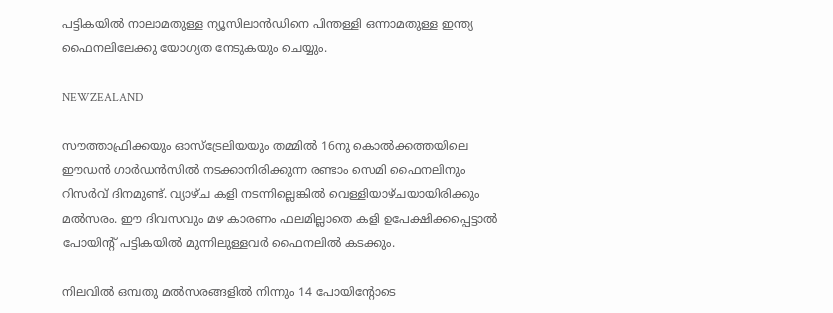പട്ടികയില്‍ നാലാമതുള്ള ന്യൂസിലാന്‍ഡിനെ പിന്തള്ളി ഒന്നാമതുള്ള ഇന്ത്യ ഫൈനലിലേക്കു യോഗ്യത നേടുകയും ചെയ്യും.

NEWZEALAND

സൗത്താഫ്രിക്കയും ഓസ്‌ട്രേലിയയും തമ്മില്‍ 16നു കൊല്‍ക്കത്തയിലെ ഈഡന്‍ ഗാര്‍ഡന്‍സില്‍ നടക്കാനിരിക്കുന്ന രണ്ടാം സെമി ഫൈനലിനും റിസര്‍വ് ദിനമുണ്ട്. വ്യാഴ്ച കളി നടന്നില്ലെങ്കില്‍ വെള്ളിയാഴ്ചയായിരിക്കും മല്‍സരം. ഈ ദിവസവും മഴ കാരണം ഫലമില്ലാതെ കളി ഉപേക്ഷിക്കപ്പെട്ടാല്‍ പോയിന്റ് പട്ടികയില്‍ മുന്നിലുള്ളവര്‍ ഫൈനലില്‍ കടക്കും.

നിലവില്‍ ഒമ്പതു മല്‍സരങ്ങളില്‍ നിന്നും 14 പോയിന്റോടെ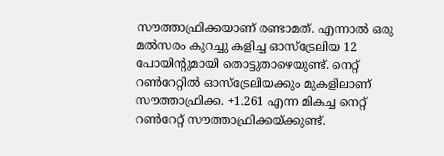സൗത്താഫ്രിക്കയാണ് രണ്ടാമത്. എന്നാല്‍ ഒരു മല്‍സരം കുറച്ചു കളിച്ച ഓസ്‌ട്രേലിയ 12 പോയിന്റുമായി തൊട്ടുതാഴെയുണ്ട്. നെറ്റ് റണ്‍റേറ്റില്‍ ഓസ്‌ട്രേലിയക്കും മുകളിലാണ് സൗത്താഫ്രിക്ക. +1.261 എന്ന മികച്ച നെറ്റ് റണ്‍റേറ്റ് സൗത്താഫ്രിക്കയ്ക്കുണ്ട്.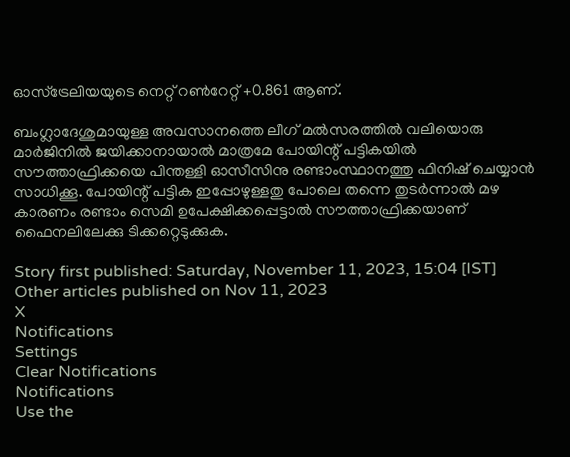ഓസ്‌ട്രേലിയയുടെ നെറ്റ് റണ്‍റേറ്റ് +0.861 ആണ്.

ബംഗ്ലാദേശുമായുള്ള അവസാനത്തെ ലീഗ് മല്‍സരത്തില്‍ വലിയൊരു മാര്‍ജിനില്‍ ജയിക്കാനായാല്‍ മാത്രമേ പോയിന്റ് പട്ടികയില്‍ സൗത്താഫ്രിക്കയെ പിന്തള്ളി ഓസീസിനു രണ്ടാംസ്ഥാനത്തു ഫിനിഷ് ചെയ്യാന്‍ സാധിക്കൂ. പോയിന്റ് പട്ടിക ഇപ്പോഴുള്ളതു പോലെ തന്നെ തുടര്‍ന്നാല്‍ മഴ കാരണം രണ്ടാം സെമി ഉപേക്ഷിക്കപ്പെട്ടാല്‍ സൗത്താഫ്രിക്കയാണ് ഫൈനലിലേക്കു ടിക്കറ്റെടുക്കുക.

Story first published: Saturday, November 11, 2023, 15:04 [IST]
Other articles published on Nov 11, 2023
X
Notifications
Settings
Clear Notifications
Notifications
Use the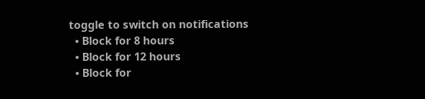toggle to switch on notifications
  • Block for 8 hours
  • Block for 12 hours
  • Block for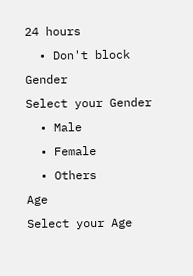24 hours
  • Don't block
Gender
Select your Gender
  • Male
  • Female
  • Others
Age
Select your Age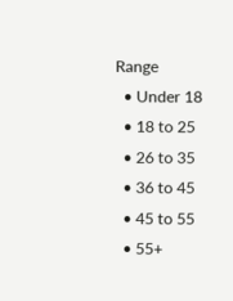Range
  • Under 18
  • 18 to 25
  • 26 to 35
  • 36 to 45
  • 45 to 55
  • 55+